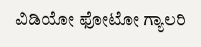ವಿಡಿಯೋ ಫೋಟೋ ಗ್ಯಾಲರಿ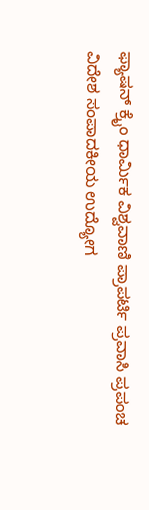ಫ್ಯಾಷನ್ ಕ್ರೈಂ ಧಾರ್ಮಿಕ ವಿಶ್ವವಾಣಿ ಪ್ರಾಪರ್ಟಿ ಪ್ರವಾಸಿ ಪ್ರಪಂಚ ವಿದೇಶ ಸಂಪಾದಕೀಯ ಉದ್ಯೋಗ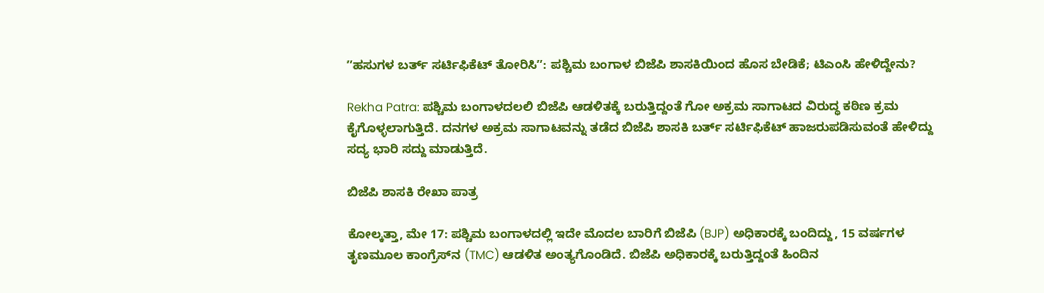ʼʼಹಸುಗಳ ಬರ್ತ್‌ ಸರ್ಟಿಫಿಕೆಟ್‌ ತೋರಿಸಿʼʼ: ಪಶ್ಚಿಮ ಬಂಗಾಳ ಬಿಜೆಪಿ ಶಾಸಕಿಯಿಂದ ಹೊಸ ಬೇಡಿಕೆ; ಟಿಎಂಸಿ ಹೇಳಿದ್ದೇನು?

Rekha Patra: ಪಶ್ಚಿಮ ಬಂಗಾಳದಲಲಿ ಬಿಜೆಪಿ ಆಡಳಿತಕ್ಕೆ ಬರುತ್ತಿದ್ದಂತೆ ಗೋ ಅಕ್ರಮ ಸಾಗಾಟದ ವಿರುದ್ಧ ಕಠಿಣ ಕ್ರಮ ಕೈಗೊಳ್ಳಲಾಗುತ್ತಿದೆ. ದನಗಳ ಅಕ್ರಮ ಸಾಗಾಟವನ್ನು ತಡೆದ ಬಿಜೆಪಿ ಶಾಸಕಿ ಬರ್ತ್‌ ಸರ್ಟಿಫಿಕೆಟ್‌ ಹಾಜರುಪಡಿಸುವಂತೆ ಹೇಳಿದ್ದು ಸದ್ಯ ಭಾರಿ ಸದ್ದು ಮಾಡುತ್ತಿದೆ.

ಬಿಜೆಪಿ ಶಾಸಕಿ ರೇಖಾ ಪಾತ್ರ

ಕೋಲ್ಕತ್ತಾ, ಮೇ 17: ಪಶ್ಚಿಮ ಬಂಗಾಳದಲ್ಲಿ ಇದೇ ಮೊದಲ ಬಾರಿಗೆ ಬಿಜೆಪಿ (BJP) ಅಧಿಕಾರಕ್ಕೆ ಬಂದಿದ್ದು, 15 ವರ್ಷಗಳ ತೃಣಮೂಲ ಕಾಂಗ್ರೆಸ್‌ನ (TMC) ಆಡಳಿತ ಅಂತ್ಯಗೊಂಡಿದೆ. ಬಿಜೆಪಿ ಅಧಿಕಾರಕ್ಕೆ ಬರುತ್ತಿದ್ದಂತೆ ಹಿಂದಿನ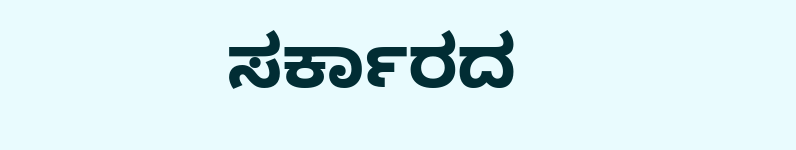ಸರ್ಕಾರದ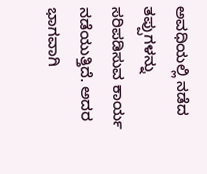ಅವಧಿಯಲ್ಲಿ ನಡೆದ ತಪ್ಪುಗಳನ್ನು ಸರಿಪಡಿಸುವ ಕಾರ್ಯ ನಡೆಯುತ್ತಿದೆ. ಅದರ ಭಾಗವಾಗಿ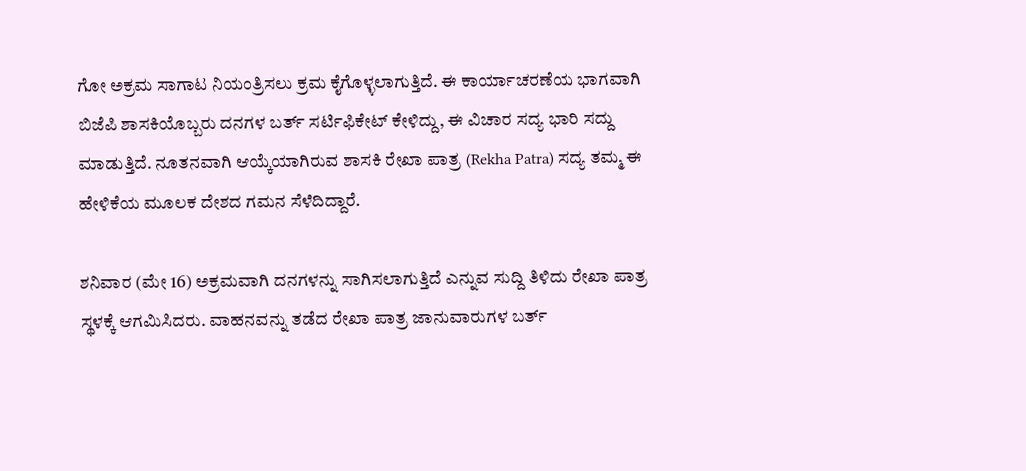ಗೋ ಅಕ್ರಮ ಸಾಗಾಟ ನಿಯಂತ್ರಿಸಲು ಕ್ರಮ ಕೈಗೊಳ್ಳಲಾಗುತ್ತಿದೆ. ಈ ಕಾರ್ಯಾಚರಣೆಯ ಭಾಗವಾಗಿ ಬಿಜೆಪಿ ಶಾಸಕಿಯೊಬ್ಬರು ದನಗಳ ಬರ್ತ್‌ ಸರ್ಟಿಫಿಕೇಟ್‌ ಕೇಳಿದ್ದು, ಈ ವಿಚಾರ ಸದ್ಯ ಭಾರಿ ಸದ್ದು ಮಾಡುತ್ತಿದೆ. ನೂತನವಾಗಿ ಆಯ್ಕೆಯಾಗಿರುವ ಶಾಸಕಿ ರೇಖಾ ಪಾತ್ರ (Rekha Patra) ಸದ್ಯ ತಮ್ಮ ಈ ಹೇಳಿಕೆಯ ಮೂಲಕ ದೇಶದ ಗಮನ ಸೆಳೆದಿದ್ದಾರೆ.

ಶನಿವಾರ (ಮೇ 16) ಅಕ್ರಮವಾಗಿ ದನಗಳನ್ನು ಸಾಗಿಸಲಾಗುತ್ತಿದೆ ಎನ್ನುವ ಸುದ್ದಿ ತಿಳಿದು ರೇಖಾ ಪಾತ್ರ ಸ್ಥಳಕ್ಕೆ ಆಗಮಿಸಿದರು. ವಾಹನವನ್ನು ತಡೆದ ರೇಖಾ ಪಾತ್ರ ಜಾನುವಾರುಗಳ ಬರ್ತ್‌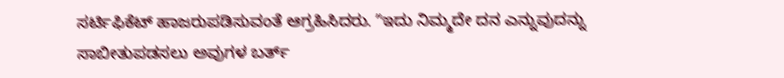ಸರ್ಟಿಫಿಕೆಟ್‌ ಹಾಜರುಪಡಿಸುವಂತೆ ಆಗ್ರಹಿಸಿದರು. ʼʼಇದು ನಿಮ್ಮದೇ ದನ ಎನ್ನುವುದನ್ನು ಸಾಬೀತುಪಡಸಲು ಅವುಗಳ ಬರ್ತ್‌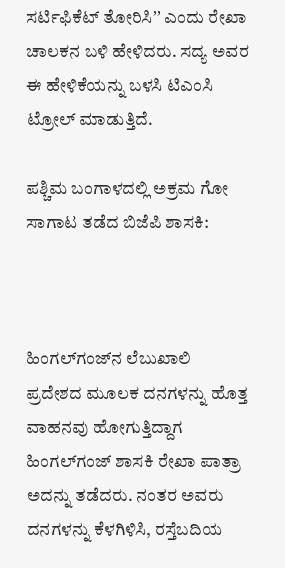ಸರ್ಟಿಫಿಕೆಟ್‌ ತೋರಿಸಿʼʼ ಎಂದು ರೇಖಾ ಚಾಲಕನ ಬಳಿ ಹೇಳಿದರು. ಸದ್ಯ ಅವರ ಈ ಹೇಳಿಕೆಯನ್ನು ಬಳಸಿ ಟಿಎಂಸಿ ಟ್ರೋಲ್‌ ಮಾಡುತ್ತಿದೆ.

ಪಶ್ಚಿಮ ಬಂಗಾಳದಲ್ಲಿ ಅಕ್ರಮ ಗೋ ಸಾಗಾಟ ತಡೆದ ಬಿಜೆಪಿ ಶಾಸಕಿ:



ಹಿಂಗಲ್‌ಗಂಜ್‌ನ ಲೆಬುಖಾಲಿ ಪ್ರದೇಶದ ಮೂಲಕ ದನಗಳನ್ನು ಹೊತ್ತ ವಾಹನವು ಹೋಗುತ್ತಿದ್ದಾಗ ಹಿಂಗಲ್‌ಗಂಜ್‌ ಶಾಸಕಿ ರೇಖಾ ಪಾತ್ರಾ ಅದನ್ನು ತಡೆದರು. ನಂತರ ಅವರು ದನಗಳನ್ನು ಕೆಳಗಿಳಿಸಿ, ರಸ್ತೆಬದಿಯ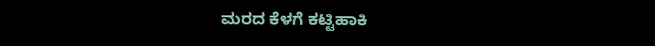ಮರದ ಕೆಳಗೆ ಕಟ್ಟಿಹಾಕಿ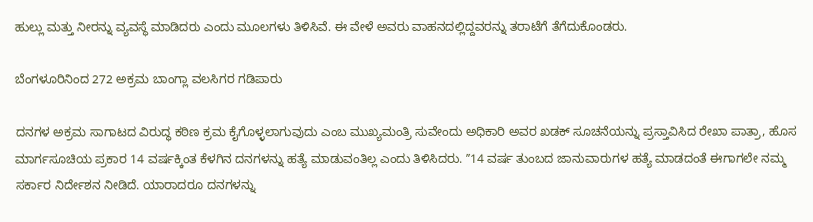ಹುಲ್ಲು ಮತ್ತು ನೀರನ್ನು ವ್ಯವಸ್ಥೆ ಮಾಡಿದರು ಎಂದು ಮೂಲಗಳು ತಿಳಿಸಿವೆ. ಈ ವೇಳೆ ಅವರು ವಾಹನದಲ್ಲಿದ್ದವರನ್ನು ತರಾಟೆಗೆ ತೆಗೆದುಕೊಂಡರು.

ಬೆಂಗಳೂರಿನಿಂದ 272 ಅಕ್ರಮ ಬಾಂಗ್ಲಾ ವಲಸಿಗರ ಗಡಿಪಾರು

ದನಗಳ ಅಕ್ರಮ ಸಾಗಾಟದ ವಿರುದ್ಧ ಕಠಿಣ ಕ್ರಮ ಕೈಗೊಳ್ಳಲಾಗುವುದು ಎಂಬ ಮುಖ್ಯಮಂತ್ರಿ ಸುವೇಂದು ಅಧಿಕಾರಿ ಅವರ ಖಡಕ್‌ ಸೂಚನೆಯನ್ನು ಪ್ರಸ್ತಾವಿಸಿದ ರೇಖಾ ಪಾತ್ರಾ, ಹೊಸ ಮಾರ್ಗಸೂಚಿಯ ಪ್ರಕಾರ 14 ವರ್ಷಕ್ಕಿಂತ ಕೆಳಗಿನ ದನಗಳನ್ನು ಹತ್ಯೆ ಮಾಡುವಂತಿಲ್ಲ ಎಂದು ತಿಳಿಸಿದರು. ʼʼ14 ವರ್ಷ ತುಂಬದ ಜಾನುವಾರುಗಳ ಹತ್ಯೆ ಮಾಡದಂತೆ ಈಗಾಗಲೇ ನಮ್ಮ ಸರ್ಕಾರ ನಿರ್ದೇಶನ ನೀಡಿದೆ. ಯಾರಾದರೂ ದನಗಳನ್ನು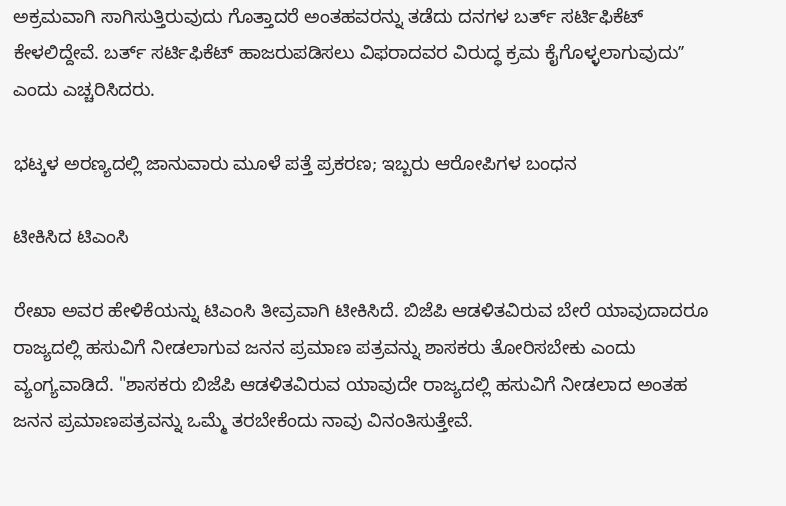ಅಕ್ರಮವಾಗಿ ಸಾಗಿಸುತ್ತಿರುವುದು ಗೊತ್ತಾದರೆ ಅಂತಹವರನ್ನು ತಡೆದು ದನಗಳ ಬರ್ತ್‌ ಸರ್ಟಿಫಿಕೆಟ್‌ ಕೇಳಲಿದ್ದೇವೆ. ಬರ್ತ್‌ ಸರ್ಟಿಫಿಕೆಟ್‌ ಹಾಜರುಪಡಿಸಲು ವಿಫರಾದವರ ವಿರುದ್ಧ ಕ್ರಮ ಕೈಗೊಳ್ಳಲಾಗುವುದುʼʼ ಎಂದು ಎಚ್ಚರಿಸಿದರು.

ಭಟ್ಕಳ ಅರಣ್ಯದಲ್ಲಿ ಜಾನುವಾರು ಮೂಳೆ ಪತ್ತೆ ಪ್ರಕರಣ; ಇಬ್ಬರು ಆರೋಪಿಗಳ ಬಂಧನ

ಟೀಕಿಸಿದ ಟಿಎಂಸಿ

ರೇಖಾ ಅವರ ಹೇಳಿಕೆಯನ್ನು ಟಿಎಂಸಿ ತೀವ್ರವಾಗಿ ಟೀಕಿಸಿದೆ. ಬಿಜೆಪಿ ಆಡಳಿತವಿರುವ ಬೇರೆ ಯಾವುದಾದರೂ ರಾಜ್ಯದಲ್ಲಿ ಹಸುವಿಗೆ ನೀಡಲಾಗುವ ಜನನ ಪ್ರಮಾಣ ಪತ್ರವನ್ನು ಶಾಸಕರು ತೋರಿಸಬೇಕು ಎಂದು ವ್ಯಂಗ್ಯವಾಡಿದೆ. "ಶಾಸಕರು ಬಿಜೆಪಿ ಆಡಳಿತವಿರುವ ಯಾವುದೇ ರಾಜ್ಯದಲ್ಲಿ ಹಸುವಿಗೆ ನೀಡಲಾದ ಅಂತಹ ಜನನ ಪ್ರಮಾಣಪತ್ರವನ್ನು ಒಮ್ಮೆ ತರಬೇಕೆಂದು ನಾವು ವಿನಂತಿಸುತ್ತೇವೆ.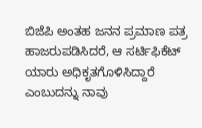ಬಿಜೆಪಿ ಅಂತಹ ಜನನ ಪ್ರಮಾಣ ಪತ್ರ ಹಾಜರುಪಡಿಸಿದರೆ, ಆ ಸರ್ಟಿಫಿಕೆಟ್‌ ಯಾರು ಅಧಿಕೃತಗೊಳಿಸಿದ್ದಾರೆ ಎಂಬುದನ್ನು ನಾವು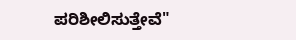ಪರಿಶೀಲಿಸುತ್ತೇವೆ"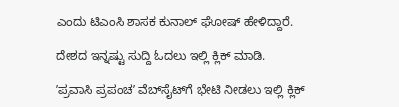ಎಂದು ಟಿಎಂಸಿ ಶಾಸಕ ಕುನಾಲ್ ಘೋಷ್ ಹೇಳಿದ್ದಾರೆ.

ದೇಶದ ಇನ್ನಷ್ಟು ಸುದ್ದಿ ಓದಲು ಇಲ್ಲಿ ಕ್ಲಿಕ್‌ ಮಾಡಿ.

ʼಪ್ರವಾಸಿ ಪ್ರಪಂಚʼ ವೆಬ್‌ಸೈಟ್‌ಗೆ ಭೇಟಿ ನೀಡಲು ಇಲ್ಲಿ ಕ್ಲಿಕ್‌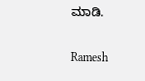ಮಾಡಿ.

Ramesh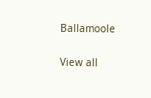Ballamoole

View all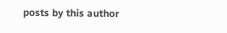posts by this author